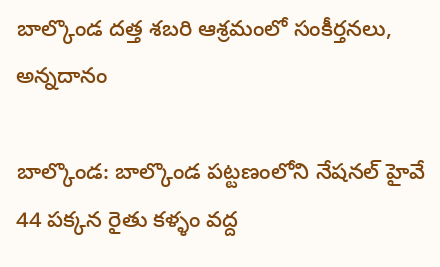బాల్కొండ దత్త శబరి ఆశ్రమంలో సంకీర్తనలు, అన్నదానం

బాల్కొండ: బాల్కొండ పట్టణంలోని నేషనల్ హైవే 44 పక్కన రైతు కళ్ళం వద్ద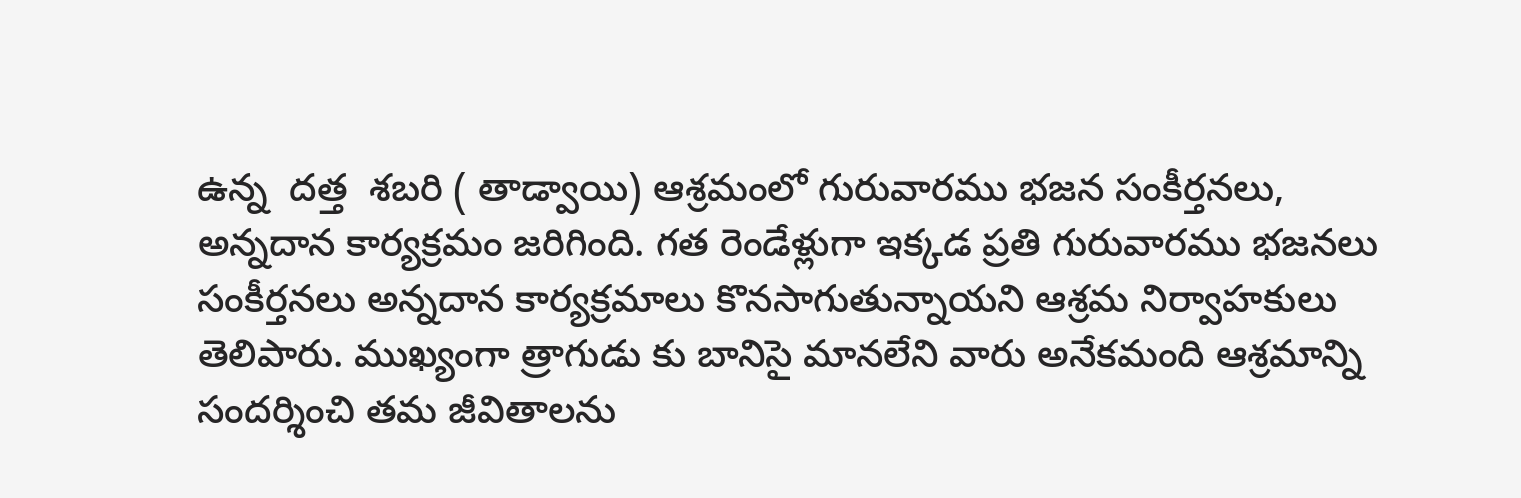ఉన్న  దత్త  శబరి ( తాడ్వాయి) ఆశ్రమంలో గురువారము భజన సంకీర్తనలు, అన్నదాన కార్యక్రమం జరిగింది. గత రెండేళ్లుగా ఇక్కడ ప్రతి గురువారము భజనలు సంకీర్తనలు అన్నదాన కార్యక్రమాలు కొనసాగుతున్నాయని ఆశ్రమ నిర్వాహకులు తెలిపారు. ముఖ్యంగా త్రాగుడు కు బానిసై మానలేని వారు అనేకమంది ఆశ్రమాన్ని సందర్శించి తమ జీవితాలను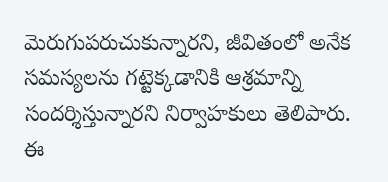మెరుగుపరుచుకున్నారని, జీవితంలో అనేక సమస్యలను గట్టెక్కడానికి ఆశ్రమాన్ని సందర్శిస్తున్నారని నిర్వాహకులు తెలిపారు. ఈ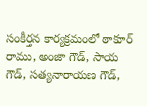సంకీర్తన కార్యక్రమంలో ఠాకూర్ రాము, అంజా గౌడ్, సాయ గౌడ్, సత్యనారాయణ గౌడ్,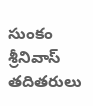సుంకం శ్రీనివాస్ తదితరులు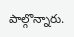పాల్గొన్నారు.